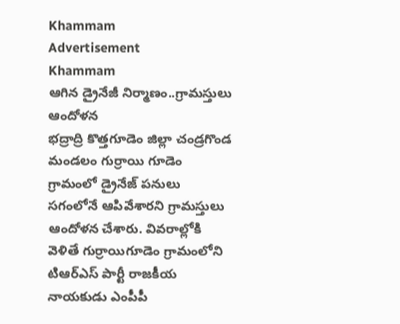Khammam
Advertisement
Khammam
ఆగిన డ్రైనేజీ నిర్మాణం..గ్రామస్తులు ఆందోళన
భద్రాద్రి కొత్తగూడెం జిల్లా చండ్రగొండ మండలం గుర్రాయి గూడెం గ్రామంలో డ్రైనేజ్ పనులు సగంలోనే ఆపివేశారని గ్రామస్తులు ఆందోళన చేశారు. వివరాల్లోకి వెళితే గుర్రాయిగూడెం గ్రామంలోని టిఆర్ఎస్ పార్టీ రాజకీయ నాయకుడు ఎంపీపీ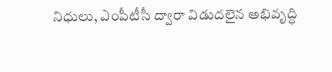నిధులు, ఎంపీటీసీ ద్వారా విడుదలైన అభివృద్ధి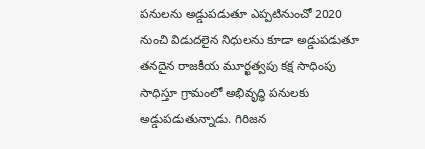పనులను అడ్డుపడుతూ ఎప్పటినుంచో 2020 నుంచి విడుదలైన నిధులను కూడా అడ్డుపడుతూ తనదైన రాజకీయ మూర్ఖత్వపు కక్ష సాధింపు సాధిస్తూ గ్రామంలో అభివృద్ధి పనులకు అడ్డుపడుతున్నాడు. గిరిజన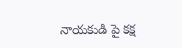నాయకుడి పై కక్ష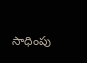సాధింపు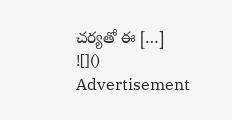చర్యతో ఈ […]
![]()
Advertisement